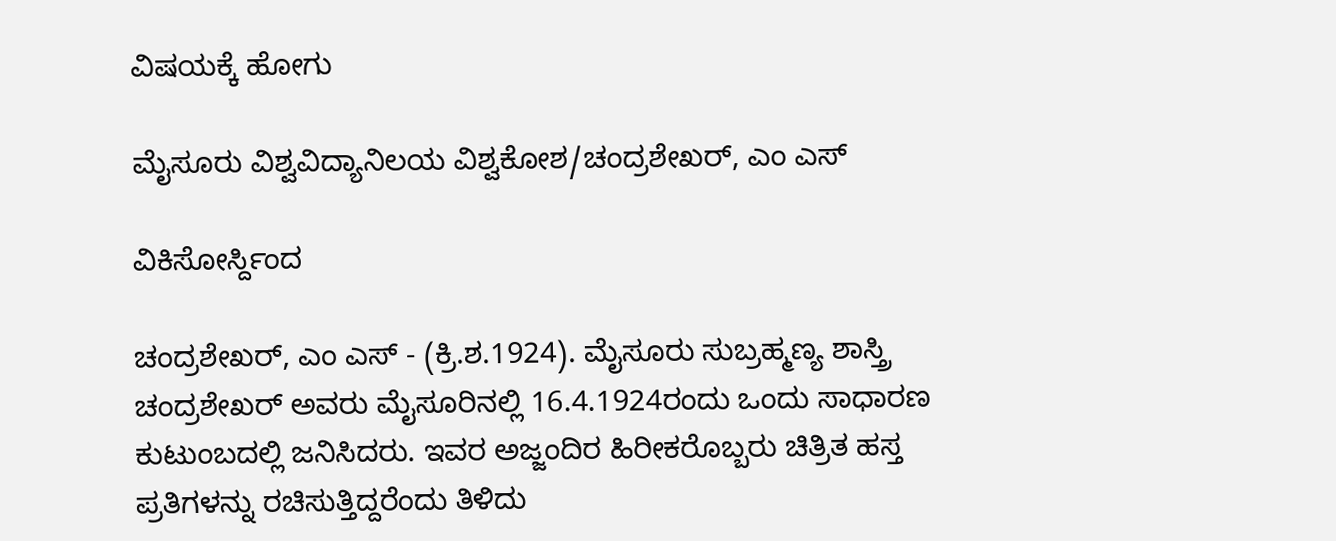ವಿಷಯಕ್ಕೆ ಹೋಗು

ಮೈಸೂರು ವಿಶ್ವವಿದ್ಯಾನಿಲಯ ವಿಶ್ವಕೋಶ/ಚಂದ್ರಶೇಖರ್, ಎಂ ಎಸ್

ವಿಕಿಸೋರ್ಸ್ದಿಂದ

ಚಂದ್ರಶೇಖರ್, ಎಂ ಎಸ್ - (ಕ್ರಿ.ಶ.1924). ಮೈಸೂರು ಸುಬ್ರಹ್ಮಣ್ಯ ಶಾಸ್ತ್ರಿ ಚಂದ್ರಶೇಖರ್ ಅವರು ಮೈಸೂರಿನಲ್ಲಿ 16.4.1924ರಂದು ಒಂದು ಸಾಧಾರಣ ಕುಟುಂಬದಲ್ಲಿ ಜನಿಸಿದರು. ಇವರ ಅಜ್ಜಂದಿರ ಹಿರೀಕರೊಬ್ಬರು ಚಿತ್ರಿತ ಹಸ್ತ ಪ್ರತಿಗಳನ್ನು ರಚಿಸುತ್ತಿದ್ದರೆಂದು ತಿಳಿದು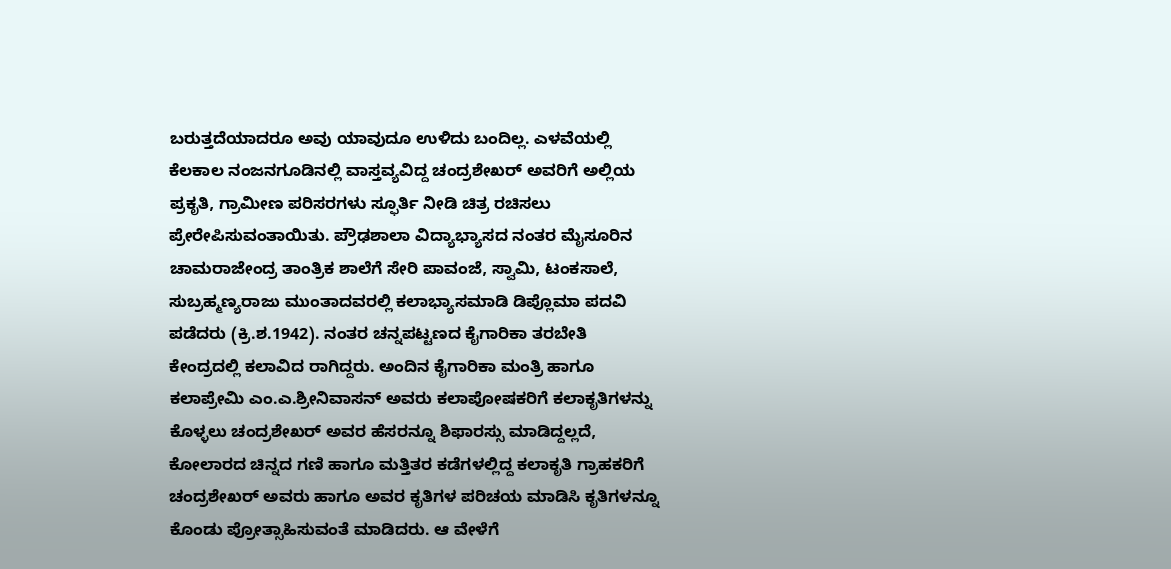ಬರುತ್ತದೆಯಾದರೂ ಅವು ಯಾವುದೂ ಉಳಿದು ಬಂದಿಲ್ಲ. ಎಳವೆಯಲ್ಲಿ ಕೆಲಕಾಲ ನಂಜನಗೂಡಿನಲ್ಲಿ ವಾಸ್ತವ್ಯವಿದ್ದ ಚಂದ್ರಶೇಖರ್ ಅವರಿಗೆ ಅಲ್ಲಿಯ ಪ್ರಕೃತಿ, ಗ್ರಾಮೀಣ ಪರಿಸರಗಳು ಸ್ಫೂರ್ತಿ ನೀಡಿ ಚಿತ್ರ ರಚಿಸಲು ಪ್ರೇರೇಪಿಸುವಂತಾಯಿತು. ಪ್ರೌಢಶಾಲಾ ವಿದ್ಯಾಭ್ಯಾಸದ ನಂತರ ಮೈಸೂರಿನ ಚಾಮರಾಜೇಂದ್ರ ತಾಂತ್ರಿಕ ಶಾಲೆಗೆ ಸೇರಿ ಪಾವಂಜೆ, ಸ್ವಾಮಿ, ಟಂಕಸಾಲೆ, ಸುಬ್ರಹ್ಮಣ್ಯರಾಜು ಮುಂತಾದವರಲ್ಲಿ ಕಲಾಭ್ಯಾಸಮಾಡಿ ಡಿಪ್ಲೊಮಾ ಪದವಿ ಪಡೆದರು (ಕ್ರಿ.ಶ.1942). ನಂತರ ಚನ್ನಪಟ್ಟಣದ ಕೈಗಾರಿಕಾ ತರಬೇತಿ ಕೇಂದ್ರದಲ್ಲಿ ಕಲಾವಿದ ರಾಗಿದ್ದರು. ಅಂದಿನ ಕೈಗಾರಿಕಾ ಮಂತ್ರಿ ಹಾಗೂ ಕಲಾಪ್ರೇಮಿ ಎಂ.ಎ.ಶ್ರೀನಿವಾಸನ್ ಅವರು ಕಲಾಪೋಷಕರಿಗೆ ಕಲಾಕೃತಿಗಳನ್ನು ಕೊಳ್ಳಲು ಚಂದ್ರಶೇಖರ್ ಅವರ ಹೆಸರನ್ನೂ ಶಿಫಾರಸ್ಸು ಮಾಡಿದ್ದಲ್ಲದೆ, ಕೋಲಾರದ ಚಿನ್ನದ ಗಣಿ ಹಾಗೂ ಮತ್ತಿತರ ಕಡೆಗಳಲ್ಲಿದ್ದ ಕಲಾಕೃತಿ ಗ್ರಾಹಕರಿಗೆ ಚಂದ್ರಶೇಖರ್ ಅವರು ಹಾಗೂ ಅವರ ಕೃತಿಗಳ ಪರಿಚಯ ಮಾಡಿಸಿ ಕೃತಿಗಳನ್ನೂ ಕೊಂಡು ಪ್ರೋತ್ಸಾಹಿಸುವಂತೆ ಮಾಡಿದರು. ಆ ವೇಳೆಗೆ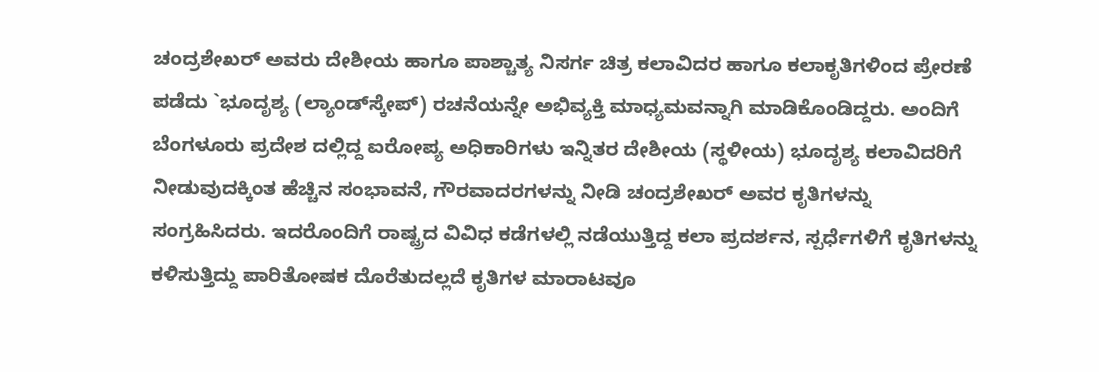ಚಂದ್ರಶೇಖರ್ ಅವರು ದೇಶೀಯ ಹಾಗೂ ಪಾಶ್ಚಾತ್ಯ ನಿಸರ್ಗ ಚಿತ್ರ ಕಲಾವಿದರ ಹಾಗೂ ಕಲಾಕೃತಿಗಳಿಂದ ಪ್ರೇರಣೆ ಪಡೆದು `ಭೂದೃಶ್ಯ (ಲ್ಯಾಂಡ್‍ಸ್ಕೇಪ್) ರಚನೆಯನ್ನೇ ಅಭಿವ್ಯಕ್ತಿ ಮಾಧ್ಯಮವನ್ನಾಗಿ ಮಾಡಿಕೊಂಡಿದ್ದರು. ಅಂದಿಗೆ ಬೆಂಗಳೂರು ಪ್ರದೇಶ ದಲ್ಲಿದ್ದ ಐರೋಪ್ಯ ಅಧಿಕಾರಿಗಳು ಇನ್ನಿತರ ದೇಶೀಯ (ಸ್ಥಳೀಯ) ಭೂದೃಶ್ಯ ಕಲಾವಿದರಿಗೆ ನೀಡುವುದಕ್ಕಿಂತ ಹೆಚ್ಚಿನ ಸಂಭಾವನೆ, ಗೌರವಾದರಗಳನ್ನು ನೀಡಿ ಚಂದ್ರಶೇಖರ್ ಅವರ ಕೃತಿಗಳನ್ನು ಸಂಗ್ರಹಿಸಿದರು. ಇದರೊಂದಿಗೆ ರಾಷ್ಟ್ರದ ವಿವಿಧ ಕಡೆಗಳಲ್ಲಿ ನಡೆಯುತ್ತಿದ್ದ ಕಲಾ ಪ್ರದರ್ಶನ, ಸ್ಪರ್ಧೆಗಳಿಗೆ ಕೃತಿಗಳನ್ನು ಕಳಿಸುತ್ತಿದ್ದು ಪಾರಿತೋಷಕ ದೊರೆತುದಲ್ಲದೆ ಕೃತಿಗಳ ಮಾರಾಟವೂ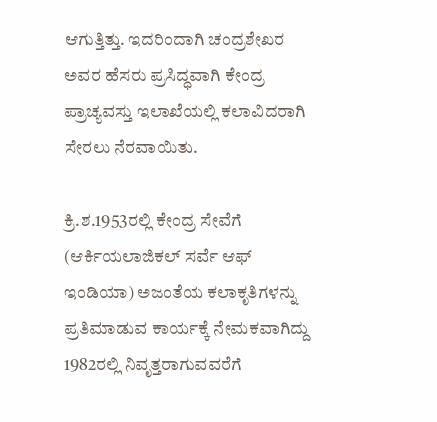ಆಗುತ್ತಿತ್ತು. ಇದರಿಂದಾಗಿ ಚಂದ್ರಶೇಖರ ಅವರ ಹೆಸರು ಪ್ರಸಿದ್ಧವಾಗಿ ಕೇಂದ್ರ ಪ್ರಾಚ್ಯವಸ್ತು ಇಲಾಖೆಯಲ್ಲಿ ಕಲಾವಿದರಾಗಿ ಸೇರಲು ನೆರವಾಯಿತು.

ಕ್ರಿ.ಶ.1953ರಲ್ಲಿ ಕೇಂದ್ರ ಸೇವೆಗೆ (ಆರ್ಕಿಯಲಾಜಿಕಲ್ ಸರ್ವೆ ಆಫ್ ಇಂಡಿಯಾ) ಅಜಂತೆಯ ಕಲಾಕೃತಿಗಳನ್ನು ಪ್ರತಿಮಾಡುವ ಕಾರ್ಯಕ್ಕೆ ನೇಮಕವಾಗಿದ್ದು 1982ರಲ್ಲಿ ನಿವೃತ್ತರಾಗುವವರೆಗೆ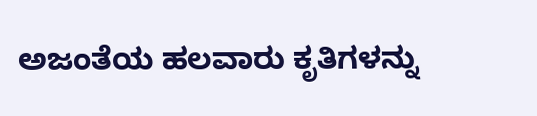ಅಜಂತೆಯ ಹಲವಾರು ಕೃತಿಗಳನ್ನು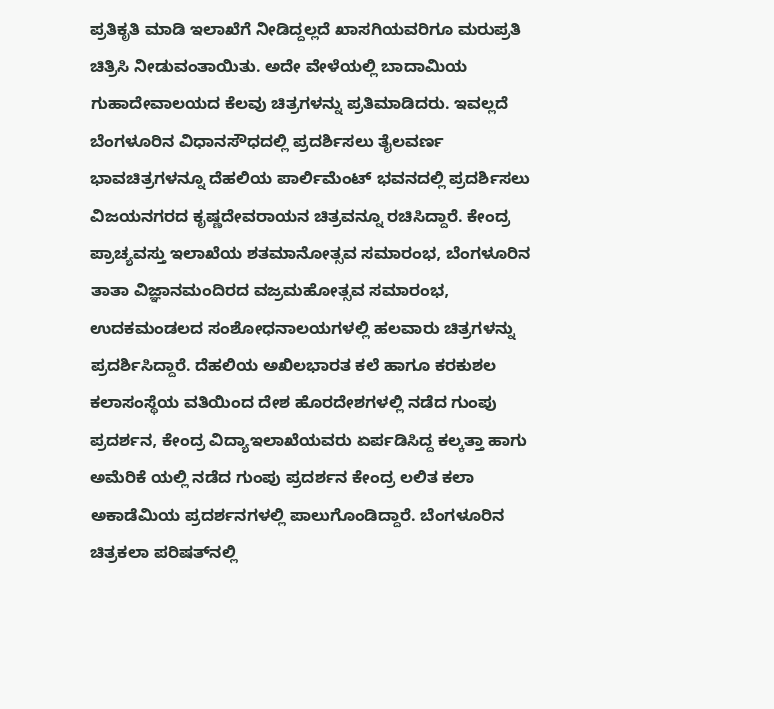ಪ್ರತಿಕೃತಿ ಮಾಡಿ ಇಲಾಖೆಗೆ ನೀಡಿದ್ದಲ್ಲದೆ ಖಾಸಗಿಯವರಿಗೂ ಮರುಪ್ರತಿ ಚಿತ್ರಿಸಿ ನೀಡುವಂತಾಯಿತು. ಅದೇ ವೇಳೆಯಲ್ಲಿ ಬಾದಾಮಿಯ ಗುಹಾದೇವಾಲಯದ ಕೆಲವು ಚಿತ್ರಗಳನ್ನು ಪ್ರತಿಮಾಡಿದರು. ಇವಲ್ಲದೆ ಬೆಂಗಳೂರಿನ ವಿಧಾನಸೌಧದಲ್ಲಿ ಪ್ರದರ್ಶಿಸಲು ತೈಲವರ್ಣ ಭಾವಚಿತ್ರಗಳನ್ನೂ ದೆಹಲಿಯ ಪಾರ್ಲಿಮೆಂಟ್ ಭವನದಲ್ಲಿ ಪ್ರದರ್ಶಿಸಲು ವಿಜಯನಗರದ ಕೃಷ್ಣದೇವರಾಯನ ಚಿತ್ರವನ್ನೂ ರಚಿಸಿದ್ದಾರೆ. ಕೇಂದ್ರ ಪ್ರಾಚ್ಯವಸ್ತು ಇಲಾಖೆಯ ಶತಮಾನೋತ್ಸವ ಸಮಾರಂಭ, ಬೆಂಗಳೂರಿನ ತಾತಾ ವಿಜ್ಞಾನಮಂದಿರದ ವಜ್ರಮಹೋತ್ಸವ ಸಮಾರಂಭ, ಉದಕಮಂಡಲದ ಸಂಶೋಧನಾಲಯಗಳಲ್ಲಿ ಹಲವಾರು ಚಿತ್ರಗಳನ್ನು ಪ್ರದರ್ಶಿಸಿದ್ದಾರೆ. ದೆಹಲಿಯ ಅಖಿಲಭಾರತ ಕಲೆ ಹಾಗೂ ಕರಕುಶಲ ಕಲಾಸಂಸ್ಥೆಯ ವತಿಯಿಂದ ದೇಶ ಹೊರದೇಶಗಳಲ್ಲಿ ನಡೆದ ಗುಂಪು ಪ್ರದರ್ಶನ, ಕೇಂದ್ರ ವಿದ್ಯಾಇಲಾಖೆಯವರು ಏರ್ಪಡಿಸಿದ್ದ ಕಲ್ಕತ್ತಾ ಹಾಗು ಅಮೆರಿಕೆ ಯಲ್ಲಿ ನಡೆದ ಗುಂಪು ಪ್ರದರ್ಶನ ಕೇಂದ್ರ ಲಲಿತ ಕಲಾ ಅಕಾಡೆಮಿಯ ಪ್ರದರ್ಶನಗಳಲ್ಲಿ ಪಾಲುಗೊಂಡಿದ್ದಾರೆ. ಬೆಂಗಳೂರಿನ ಚಿತ್ರಕಲಾ ಪರಿಷತ್‍ನಲ್ಲಿ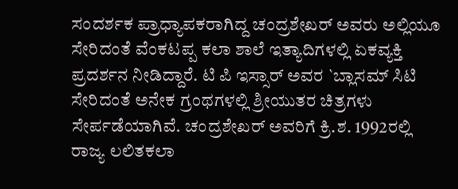ಸಂದರ್ಶಕ ಪ್ರಾಧ್ಯಾಪಕರಾಗಿದ್ದ ಚಂದ್ರಶೇಖರ್ ಅವರು ಅಲ್ಲಿಯೂ ಸೇರಿದಂತೆ ವೆಂಕಟಪ್ಪ ಕಲಾ ಶಾಲೆ ಇತ್ಯಾದಿಗಳಲ್ಲಿ ಏಕವ್ಯಕ್ತಿ ಪ್ರದರ್ಶನ ನೀಡಿದ್ದಾರೆ. ಟಿ ಪಿ ಇಸ್ಸಾರ್ ಅವರ `ಬ್ಲಾಸಮ್ ಸಿಟಿ ಸೇರಿದಂತೆ ಅನೇಕ ಗ್ರಂಥಗಳಲ್ಲಿ ಶ್ರೀಯುತರ ಚಿತ್ರಗಳು ಸೇರ್ಪಡೆಯಾಗಿವೆ. ಚಂದ್ರಶೇಖರ್ ಅವರಿಗೆ ಕ್ರಿ.ಶ. 1992ರಲ್ಲಿ ರಾಜ್ಯ ಲಲಿತಕಲಾ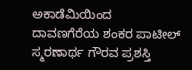ಅಕಾಡೆಮಿಯಿಂದ ದಾವಣಗೆರೆಯ ಶಂಕರ ಪಾಟೀಲ್ ಸ್ಮರಣಾರ್ಥ ಗೌರವ ಪ್ರಶಸ್ತಿ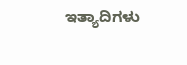ಇತ್ಯಾದಿಗಳು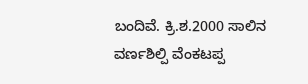ಬಂದಿವೆ. ಕ್ರಿ.ಶ.2000 ಸಾಲಿನ ವರ್ಣಶಿಲ್ಪಿ ವೆಂಕಟಪ್ಪ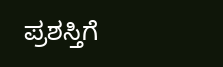ಪ್ರಶಸ್ತಿಗೆ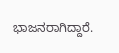ಭಾಜನರಾಗಿದ್ದಾರೆ.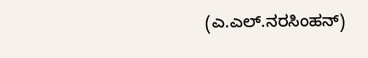(ಎ.ಎಲ್.ನರಸಿಂಹನ್)